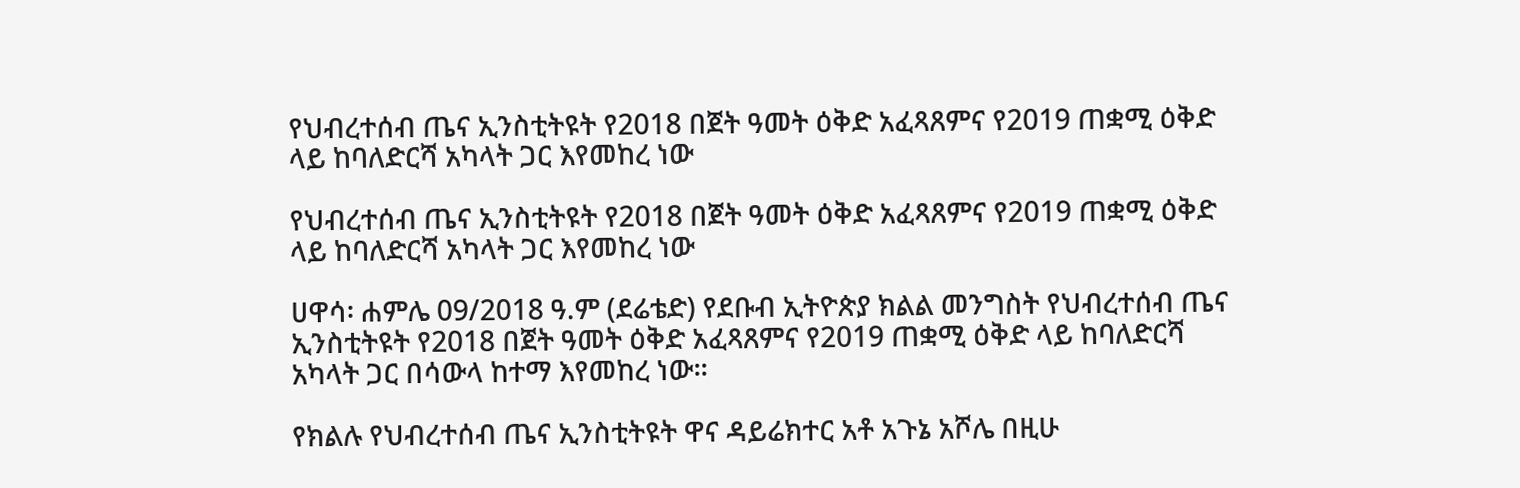የህብረተሰብ ጤና ኢንስቲትዩት የ2018 በጀት ዓመት ዕቅድ አፈጻጸምና የ2019 ጠቋሚ ዕቅድ ላይ ከባለድርሻ አካላት ጋር እየመከረ ነው

የህብረተሰብ ጤና ኢንስቲትዩት የ2018 በጀት ዓመት ዕቅድ አፈጻጸምና የ2019 ጠቋሚ ዕቅድ ላይ ከባለድርሻ አካላት ጋር እየመከረ ነው

ሀዋሳ፡ ሐምሌ 09/2018 ዓ.ም (ደሬቴድ) የደቡብ ኢትዮጵያ ክልል መንግስት የህብረተሰብ ጤና ኢንስቲትዩት የ2018 በጀት ዓመት ዕቅድ አፈጻጸምና የ2019 ጠቋሚ ዕቅድ ላይ ከባለድርሻ አካላት ጋር በሳውላ ከተማ እየመከረ ነው፡፡

የክልሉ የህብረተሰብ ጤና ኢንስቲትዩት ዋና ዳይሬክተር አቶ አጉኔ አሾሌ በዚሁ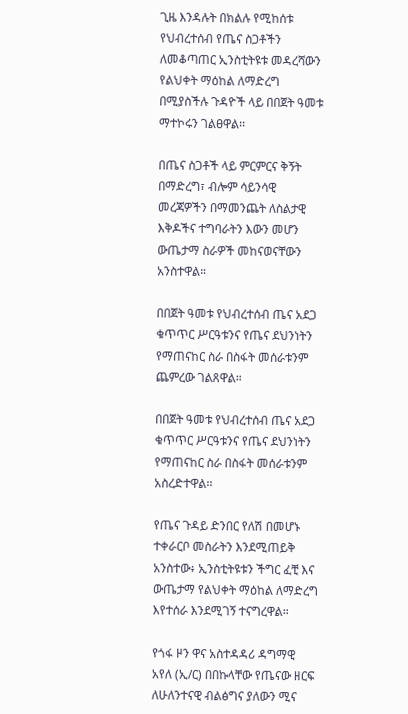ጊዜ እንዳሉት በክልሉ የሚከሰቱ የህብረተሰብ የጤና ስጋቶችን ለመቆጣጠር ኢንስቲትዩቱ መዳረሻውን የልህቀት ማዕከል ለማድረግ በሚያስችሉ ጉዳዮች ላይ በበጀት ዓመቱ ማተኮሩን ገልፀዋል፡፡

በጤና ስጋቶች ላይ ምርምርና ቅኝት በማድረግ፣ ብሎም ሳይንሳዊ መረጃዎችን በማመንጨት ለስልታዊ እቅዶችና ተግባራትን እውን መሆን ውጤታማ ስራዎች መከናወናቸውን አንስተዋል።

በበጀት ዓመቱ የህብረተሰብ ጤና አደጋ ቁጥጥር ሥርዓቱንና የጤና ደህንነትን የማጠናከር ስራ በስፋት መሰራቱንም ጨምረው ገልጸዋል።

በበጀት ዓመቱ የህብረተሰብ ጤና አደጋ ቁጥጥር ሥርዓቱንና የጤና ደህንነትን የማጠናከር ስራ በስፋት መሰራቱንም አስረድተዋል፡፡

የጤና ጉዳይ ድንበር የለሽ በመሆኑ ተቀራርቦ መስራትን እንደሚጠይቅ አንስተው፥ ኢንስቲትዩቱን ችግር ፈቺ እና ውጤታማ የልህቀት ማዕከል ለማድረግ እየተሰራ እንደሚገኝ ተናግረዋል።

የጎፋ ዞን ዋና አስተዳዳሪ ዳግማዊ አየለ (ኢ/ር) በበኩላቸው የጤናው ዘርፍ ለሁለንተናዊ ብልፅግና ያለውን ሚና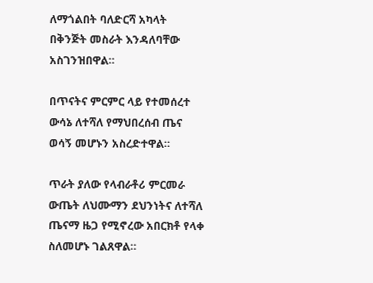ለማጎልበት ባለድርሻ አካላት በቅንጅት መስራት እንዳለባቸው አስገንዝበዋል።

በጥናትና ምርምር ላይ የተመሰረተ ውሳኔ ለተሻለ የማህበረሰብ ጤና ወሳኝ መሆኑን አስረድተዋል።

ጥራት ያለው የላብራቶሪ ምርመራ ውጤት ለህሙማን ደህንነትና ለተሻለ ጤናማ ዜጋ የሚኖረው አበርክቶ የላቀ ስለመሆኑ ገልጸዋል።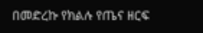በመድረኩ የክልሉ የጤና ዘርፍ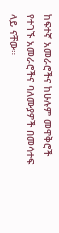ከፍተኛ አመራሮችና ከሁሉም መዋቅሮች የተገኙ አመራሮችና ባለሙያዎች በመሳተፍ ላይ ናቸው።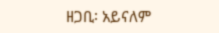ዘጋቢ፡ አይናለም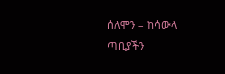ሰለሞን – ከሳውላ ጣቢያችን